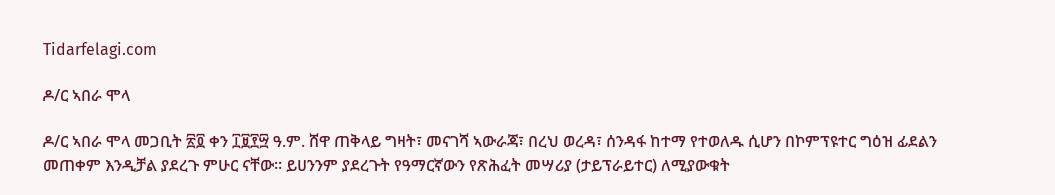Tidarfelagi.com

ዶ/ር ኣበራ ሞላ

ዶ/ር ኣበራ ሞላ መጋቢት ፳፬ ቀን ፲፱፻፵ ዓ.ም. ሸዋ ጠቅላይ ግዛት፣ መናገሻ ኣውራጃ፣ በረህ ወረዳ፣ ሰንዳፋ ከተማ የተወለዱ ሲሆን በኮምፕዩተር ግዕዝ ፊደልን መጠቀም እንዲቻል ያደረጉ ምሁር ናቸው። ይሀንንም ያደረጉት የዓማርኛውን የጽሕፈት መሣሪያ (ታይፕራይተር) ለሚያውቁት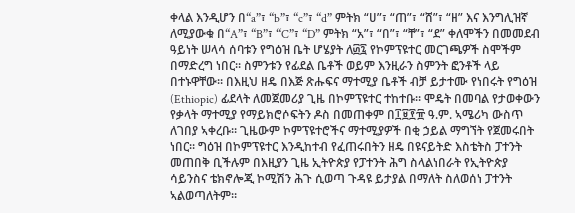ቀላል እንዲሆን በ“a”፣ “b”፣ “c”፣ “d” ምትክ “ሀ”፣ “ጠ”፣ “ሸ”፣ “ዘ” እና እንግሊዝኛ ለሚያውቁ በ“A”፣ “B”፣ “C”፣ “D” ምትክ “አ”፣ “በ”፣ “ቸ”፣ “ደ” ቀለሞችን በመመደብ ዓይነት ሠላሳ ሰባቱን የግዕዝ ቤት ሆሄያት ለ፴፯ የኮምፕዩተር መርገጫዎች ስሞችም በማድረግ ነበር። ስምንቱን የፊደል ቤቶች ወይም እንዚራን ስምንት ፎንቶች ላይ በተኑዋቸው። በእዚህ ዘዴ በእጅ ጽሑፍና ማተሚያ ቤቶች ብቻ ይታተሙ የነበሩት የግዕዝ (Ethiopic) ፊደላት ለመጀመሪያ ጊዜ በኮምፕዩተር ተከተቡ። ሞዴት በመባል የታወቀውን የቃላት ማተሚያ የማይክሮሶፍትን ዶስ በመጠቀም በ፲፱፻፹ ዓ.ም. ኣሜሪካ ውስጥ ለገበያ ኣቀረቡ። ጊዜውም ኮምፕዩተሮችና ማተሚያዎች በቂ ኃይል ማግኘት የጀመሩበት ነበር። ግዕዝ በኮምፕዩተር እንዲከተብ የፈጠሩበትን ዘዴ በዩናይትድ እስቴትስ ፓተንት መጠበቅ ቢችሉም በእዚያን ጊዜ ኢትዮጵያ የፓተንት ሕግ ስላልነበራት የኢትዮጵያ ሳይንስና ቴክኖሎጂ ኮሚሽን ሕጉ ሲወጣ ጉዳዩ ይታያል በማለት ስለወሰነ ፓተንት ኣልወጣለትም።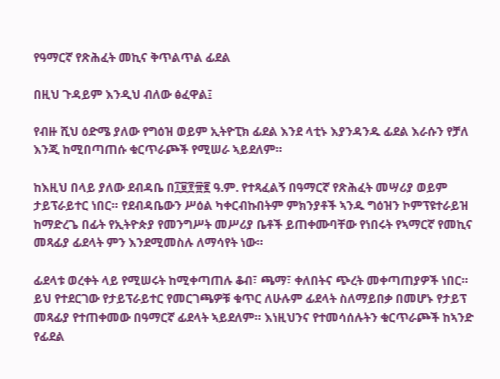የዓማርኛ የጽሕፈት መኪና ቅጥልጥል ፊደል

በዚህ ጉዳይም እንዲህ ብለው ፅፈዋል፤

የብዙ ሺህ ዕድሜ ያለው የግዕዝ ወይም ኢትዮፒክ ፊደል እንደ ላቲኑ እያንዳንዱ ፊደል እራሱን የቻለ እንጂ ከሚበጣጠሱ ቁርጥራጮች የሚሠራ ኣይደለም።

ከእዚህ በላይ ያለው ደብዳቤ በ፲፱፻፹፪ ዓ.ም. የተጻፈልኝ በዓማርኛ የጽሕፈት መሣሪያ ወይም ታይፕራይተር ነበር። የደብዳቤውን ሥዕል ካቀርብኩበትም ምክንያቶች ኣንዱ ግዕዝን ኮምፕዩተራይዝ ከማድረጌ በፊት የኢትዮጵያ የመንግሥት መሥሪያ ቤቶች ይጠቀሙባቸው የነበሩት የኣማርኛ የመኪና መጻፊያ ፊደላት ምን እንደሚመስሉ ለማሳየት ነው።

ፊደላቱ ወረቀት ላይ የሚሠሩት ከሚቀጣጠሉ ቆብ፣ ጫማ፣ ቀለበትና ጭረት መቀጣጠያዎች ነበር። ይህ የተደርገው የታይፕራይተር የመርገጫዎቹ ቁጥር ለሁሉም ፊደላት ስለማይበቃ በመሆኑ የታይፕ መጻፊያ የተጠቀመው በዓማርኛ ፊደላት ኣይደለም። እነዚህንና የተመሳሰሉትን ቁርጥራጮች ከኣንድ የፊደል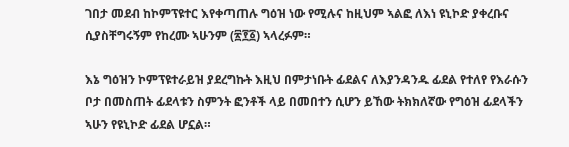ገበታ መደብ ከኮምፕዩተር እየቀጣጠሉ ግዕዝ ነው የሚሉና ከዚህም ኣልፎ ለእነ ዩኒኮድ ያቀረቡና ሲያስቸግሩኝም የከረሙ ኣሁንም (፳፻፩) ኣላረፉም።

እኔ ግዕዝን ኮምፕዩተራይዝ ያደረግኩት እዚህ በምታነቡት ፊደልና ለእያንዳንዱ ፊደል የተለየ የእራሱን ቦታ በመስጠት ፊደላቱን ስምንት ፎንቶች ላይ በመበተን ሲሆን ይኸው ትክክለኛው የግዕዝ ፊደላችን ኣሁን የዩኒኮድ ፊደል ሆኗል።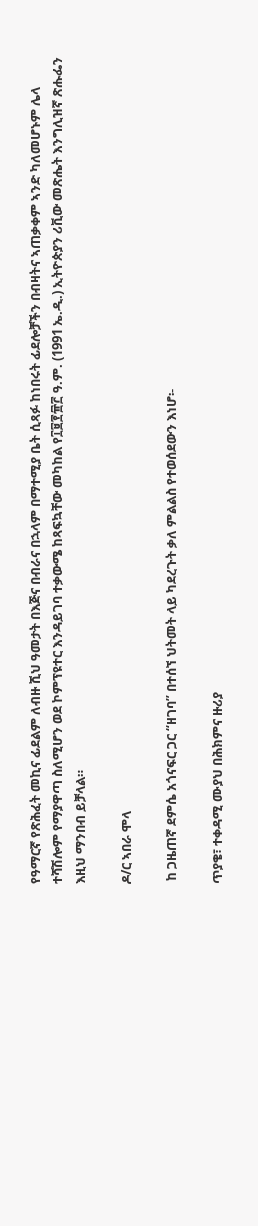የዓማርኛ የጽሕፈት መኪና ፊደልም ለብዙ ሺህ ዓመታት በእጅና በብራና በኋላም በማተሚያ ቤት ሲጻፉ ከነበሩት ፊደሎቻችን በብዛትና ኣጠቃቀም ኣንድ ካለመሆኑም ሌላ ተሻሽሎም የማያዋጣ ስለሚሆን ወደ ኮምፕዩተር እንዳይገባ ተቃውሜ ከጻፍኳቸው መካከል የ፲፱፻፹፫ ዓ.ም. (1991 ኤ.ዲ.) ኢትዮጵያን ሪቪው መጽሔት እንግሊዝኛ ጽሑፌን እዚህ ማንበብ ይቻላል።

ዶ/ር ኣበራ ሞላ

 ከ ጋዜጠኛ ደምሴ አጎናፍር ጋር “ዘገባ” በተሰኘ ህትመት ላይ ካደረጉት ቃለ ምልልስ የተወሰደውን እነሆ፡-

ጥያቄ፣ ተቀዳሚ ሙያህ በሕክምና ዙሪያ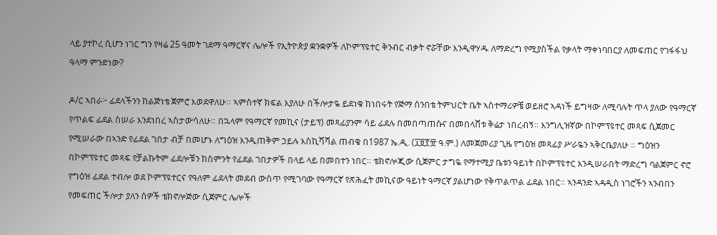ላይ ያተኮረ ሲሆን ነገር ግን የዛሬ 25 ዓመት ገደማ ዓማርኛና ሌሎች የኢትዮጵያ ቋንቋዎች ለኮምፕዩተር ቅንብር ብቃት ኖሯቸው እንዲዋሃዱ ለማድረግ የሚያስችል የቃላት ማቀነባበርያ ለመፍጠር የገፋፋህ ዓላማ ምንድነው?

ዶ/ር ኣበራ፦ ፊደላችንን ከልጅነቴ ጀምሮ እወደዋለሁ። ኣምስተኛ ክፍል እያለሁ በችሎታዬ ይደነቁ ከነበሩት የጅማ ሰንበቴ ትምህርት ቤት ኣስተማሪዎቼ ወይዘሮ ኣዳነች ይግዛው ለሚባሉት ጥላ ያለው የዓማርኛ የጥልፍ ፊደል ስሠራ እንደነበረ ኣስታውሳለሁ። በኋላም የዓማርኛ የመኪና (ታይፕ) መጻፊያንም ሳይ ፊደሉ በመበጣጠሱና በመበላሸቱ ቅሬታ ነበረብኝ። እንግሊዝኛው በኮምፕዩተር መጻፍ ሲጀመር የሚሠራው በኣንድ የፊደል ገበታ ብቻ በመሆኑ ለግዕዝ እንዲጠቅም ኃይሉ እስኪሻሻል ጠብቄ በ1987 ኤ.ዲ. (፲፱፻፹ ዓ.ም.) ለመጀመሪያ ጊዜ የግዕዝ መጻፊያ ሥራዬን ኣቅርቤያለሁ ። ግዕዝን በኮምፕዩተር መጻፍ የቻልኩትም ፊደሎቹን ከስምንት የፊደል ገበታዎች በላይ ላይ በመበተን ነበር። ቴክኖሎጂው ሲጀምር ታግዬ የማተሚያ ቤቱን ዓይነት በኮምፕዩተር እንዲሠራበት ማድረግ ባልጀምር ኖሮ የግዕዝ ፊደል ተብሎ ወደ ኮምፕዩተርና የዓለም ፊደላት መደብ ውስጥ የሚገባው የዓማርኛ የጽሕፈት መኪናው ዓይነት ዓማርኛ ያልሆነው የቅጥልጥል ፊደል ነበር። ኣንዳንድ ኣዳዲስ ነገሮችን ኣንብበን የመፍጠር ችሎታ ያለን ሰዎች ቴክኖሎጅው ሲጀምር ሌሎች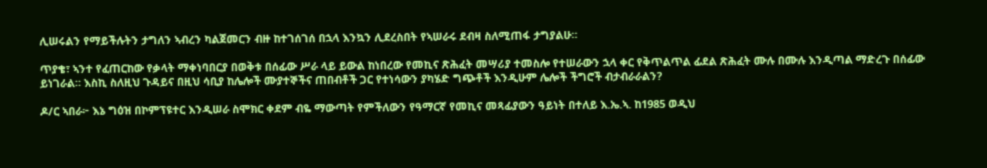ሊሠሩልን የማይችሉትን ታግለን ኣብረን ካልጀመርን ብዙ ከተገሰገሰ በኋላ እንኳን ሊደረስበት የኣሠራሩ ደብዛ ስለሚጠፋ ታግያልሁ።

ጥያቄ፣ ኣንተ የፈጠርከው የቃላት ማቀነባበርያ በወቅቱ በሰፊው ሥራ ላይ ይውል ከነበረው የመኪና ጽሕፈት መሣሪያ ተመስሎ የተሠራውን ኋላ ቀር የቅጥልጥል ፊደል ጽሕፈት ሙሉ በሙሉ እንዲጣል ማድረጉ በሰፊው ይነገራል። እስኪ ስለዚህ ጉዳይና በዚህ ሳቢያ ከሌሎች ሙያተኞችና ጠበብቶች ጋር የተነሳውን ያካሄድ ግጭቶች እንዲሁም ሌሎች ችግሮች ብታብራራልን?

ዶ/ር ኣበራ፦ እኔ ግዕዝ በኮምፕዩተር እንዲሠራ ስሞክር ቀደም ብዬ ማውጣት የምችለውን የዓማርኛ የመኪና መጻፊያውን ዓይነት በተለይ እ.ኤ.ኣ. ከ1985 ወዲህ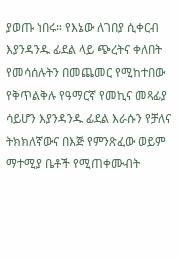ያወጡ ነበሩ። የእኔው ለገበያ ሲቀርብ እያንዳንዱ ፊደል ላይ ጭረትና ቀለበት የመሳሰሉትን በመጨመር የሚከተበው የቅጥልቅሉ የዓማርኛ የመኪና መጻፊያ ሳይሆን እያንዳንዱ ፊደል እራሱን የቻለና ትክክለኛውና በእጅ የምንጽፈው ወይም ማተሚያ ቤቶች የሚጠቀሙብት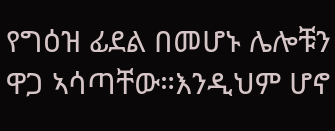የግዕዝ ፊደል በመሆኑ ሌሎቹን ዋጋ ኣሳጣቸው።እንዲህም ሆኖ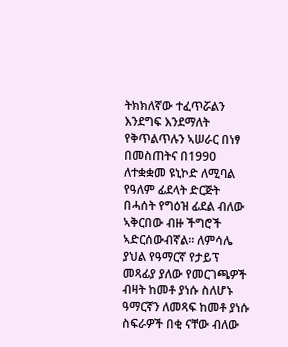ትክክለኛው ተፈጥሯልን እንደግፍ እንደማለት የቅጥልጥሉን ኣሠራር በነፃ በመስጠትና በ1990 ለተቋቋመ ዩኒኮድ ለሚባል የዓለም ፊደላት ድርጅት በሓሰት የግዕዝ ፊደል ብለው ኣቅርበው ብዙ ችግሮች ኣድርሰውብኛል። ለምሳሌ ያህል የዓማርኛ የታይፕ መጻፊያ ያለው የመርገጫዎች ብዛት ከመቶ ያነሱ ስለሆኑ ዓማርኛን ለመጻፍ ከመቶ ያነሱ ስፍራዎች በቂ ናቸው ብለው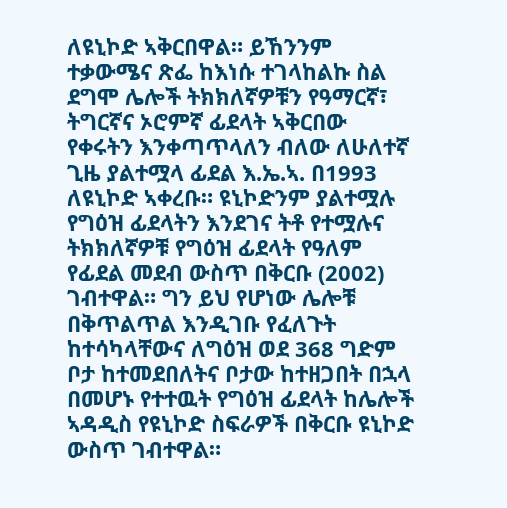ለዩኒኮድ ኣቅርበዋል። ይኸንንም ተቃውሜና ጽፌ ከእነሱ ተገላከልኩ ስል ደግሞ ሌሎች ትክክለኛዎቹን የዓማርኛ፣ ትግርኛና ኦሮምኛ ፊደላት ኣቅርበው የቀሩትን እንቀጣጥላለን ብለው ለሁለተኛ ጊዜ ያልተሟላ ፊደል እ.ኤ.ኣ. በ1993 ለዩኒኮድ ኣቀረቡ። ዩኒኮድንም ያልተሟሉ የግዕዝ ፊደላትን እንደገና ትቶ የተሟሉና ትክክለኛዎቹ የግዕዝ ፊደላት የዓለም የፊደል መደብ ውስጥ በቅርቡ (2002) ገብተዋል። ግን ይህ የሆነው ሌሎቹ በቅጥልጥል እንዲገቡ የፈለጉት ከተሳካላቸውና ለግዕዝ ወደ 368 ግድም ቦታ ከተመደበለትና ቦታው ከተዘጋበት በኋላ በመሆኑ የተተዉት የግዕዝ ፊደላት ከሌሎች ኣዳዲስ የዩኒኮድ ስፍራዎች በቅርቡ ዩኒኮድ ውስጥ ገብተዋል።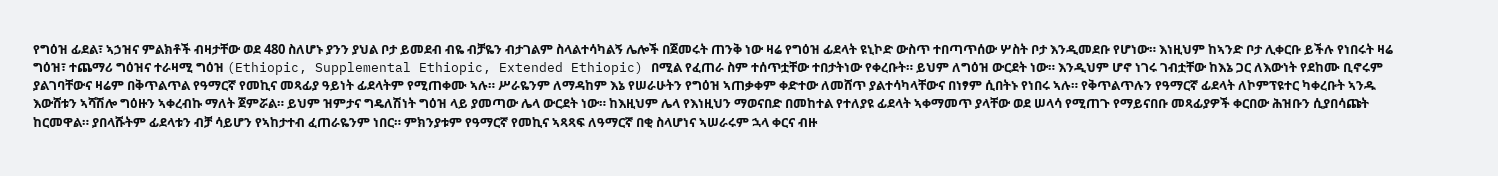የግዕዝ ፊደል፣ ኣኃዝና ምልክቶች ብዛታቸው ወደ 480 ስለሆኑ ያንን ያህል ቦታ ይመደብ ብዬ ብቻዬን ብታገልም ስላልተሳካልኝ ሌሎች በጀመሩት ጠንቅ ነው ዛሬ የግዕዝ ፊደላት ዩኒኮድ ውስጥ ተበጣጥሰው ሦስት ቦታ እንዲመደቡ የሆነው። እነዚህም ከኣንድ ቦታ ሊቀርቡ ይችሉ የነበሩት ዛሬ ግዕዝ፣ ተጨማሪ ግዕዝና ተራዛሚ ግዕዝ (Ethiopic, Supplemental Ethiopic, Extended Ethiopic) በሚል የፈጠራ ስም ተሰጥቷቸው ተበታትነው የቀረቡት። ይህም ለግዕዝ ውርደት ነው። እንዲህም ሆኖ ነገሩ ገብቷቸው ከእኔ ጋር ለእውነት የደከሙ ቢኖሩም ያልገባቸውና ዛሬም በቅጥልጥል የዓማርኛ የመኪና መጻፊያ ዓይነት ፊደላትም የሚጠቀሙ ኣሉ። ሥራዬንም ለማዳከም እኔ የሠራሁትን የግዕዝ ኣጠቃቀም ቀድተው ለመሸጥ ያልተሳካላቸውና በነፃም ሲበትኑ የነበሩ ኣሉ። የቅጥልጥሉን የዓማርኛ ፊደላት ለኮምፕዩተር ካቀረቡት ኣንዱ እውሸቱን ኣሻሽሎ ግዕዙን ኣቀረብኩ ማለት ጀምሯል። ይህም ዝምታና ግዴለሽነት ግዕዝ ላይ ያመጣው ሌላ ውርደት ነው። ከእዚህም ሌላ የእነዚህን ማወናበድ በመከተል የተለያዩ ፊደላት ኣቀማመጥ ያላቸው ወደ ሠላሳ የሚጠጉ የማይናበቡ መጻፊያዎች ቀርበው ሕዝቡን ሲያበሳጩት ከርመዋል። ያበላሹትም ፊደላቱን ብቻ ሳይሆን የኣከታተብ ፈጠራዬንም ነበር። ምክንያቱም የዓማርኛ የመኪና ኣጻጻፍ ለዓማርኛ በቂ ስላሆነና ኣሠራሩም ኋላ ቀርና ብዙ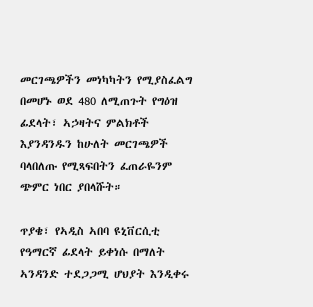መርገጫዎችን መነካካትን የሚያስፈልግ በመሆኑ ወደ 480 ለሚጠጉት የግዕዝ ፊደላት፣ ኣኃዛትና ምልክቶች እያንዳንዱን ከሁለት መርገጫዎች ባላበለጡ የሚጻፍበትን ፈጠራዬንም ጭምር ነበር ያበላሹት።

ጥያቄ፣ የኣዲስ ኣበባ ዩኒቨርሲቲ የዓማርኛ ፊደላት ይቀነሱ በማለት ኣንዳንድ ተደጋጋሚ ሆህያት እንዲቀሩ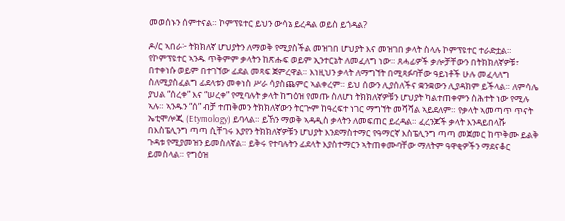መወሰኑን ሰምተናል። ኮምፕዩተር ይህን ውሳኔ ይረዳል ወይስ ይጎዳል?

ዶ/ር ኣበራ፦ ትክክለኛ ሆህያትን ለማወቅ የሚያስችል መዝገበ ሆህያት እና መዝገበ ቃላት ስላሉ ኮምፕዩተር ተራድቷል። የኮምፕዩተር ኣንዱ ጥቅምም ቃላትን ከጽሑፍ ወይም ኢንተርኔት ለመፈለግ ነው። ጸሓፊዎች ቃሎቻቸውን በትክክለኛዎቹ፣ በተቀነሱ ወይም በተገኘው ፊደል መጻፍ ጀምረዋል። እነዚህን ቃላት ለማግኘት በሚጻፉባቸው ዓይነቶች ሁሉ መፈላለግ ስለሚያስፈልግ ፊደላቱን መቀነስ ሥራ ሳያስጨምር ኣልቀረም። ይህ ሰውን ሊያሰለችና ቋንቋውን ሊያዳክም ይችላል። ለምሳሌ ያህል “ሰረቀ” እና “ሠረቀ” የሚባሉት ቃላት ከግዕዝ የመጡ ስለሆነ ትክክለኛዎቹን ሆህያት ካልተጠቀምን ስሕተት ነው የሚሉ ኣሉ። ኣንዱን “ሰ” ብቻ ተጠቅመን ትክክለኛውን ትርጕም ከዓረፍተ ነገር ማግኘት መሻሻል ኣይደለም። የቃላት ኣመጣጥ ጥናት ኤቲሞሎጂ (Etymology) ይባላል። ይኸን ማወቅ ኣዳዲስ ቃላትን ለመፍጠር ይረዳል። ፈረንጆች ቃላት እንዳይበላሹ በእስፔሊንግ ጣጣ ሲቸገሩ እያየን ትክክለኛዎቹን ሆህያት እንደማስተማር የዓማርኛ እስፔሊንግ ጣጣ መጀመር ከጥቅሙ ይልቅ ጉዳቱ የሚያመዝን ይመስለኛል። ይቅሩ የተባሉትን ፊደላት እያስተማርን ኣትጠቀሙባቸው ማለትም ዓዋቂዎችን ማደናቆር ይመስላል። የግዕዝ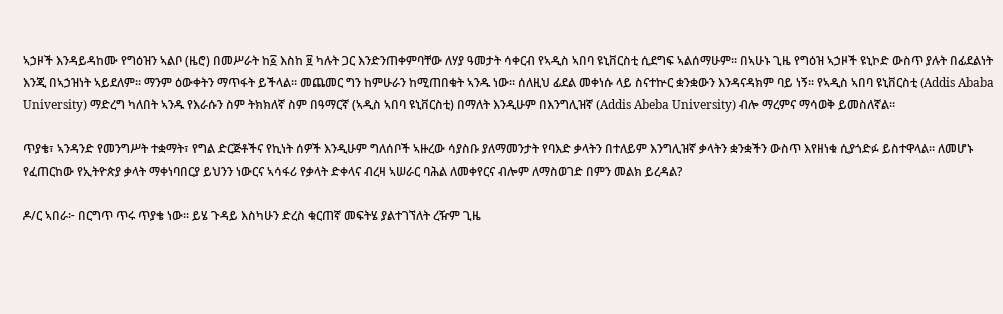ኣኃዞች እንዳይዳከሙ የግዕዝን ኣልቦ (ዜሮ) በመሥራት ከ፩ እስከ ፱ ካሉት ጋር እንድንጠቀምባቸው ለሃያ ዓመታት ሳቀርብ የኣዲስ ኣበባ ዩኒቨርስቲ ሲደግፍ ኣልሰማሁም። በኣሁኑ ጊዜ የግዕዝ ኣኃዞች ዩኒኮድ ውስጥ ያሉት በፊደልነት እንጂ በኣኃዝነት ኣይደለም። ማንም ዕውቀትን ማጥፋት ይችላል። መጨመር ግን ከምሁራን ከሚጠበቁት ኣንዱ ነው። ሰለዚህ ፊደል መቀነሱ ላይ ስናተኵር ቋንቋውን እንዳናዳክም ባይ ነኝ። የኣዲስ ኣበባ ዩኒቨርስቲ (Addis Ababa University) ማድረግ ካለበት ኣንዱ የእራሱን ስም ትክክለኛ ስም በዓማርኛ (ኣዲስ ኣበባ ዩኒቨርስቲ) በማለት እንዲሁም በእንግሊዝኛ (Addis Abeba University) ብሎ ማረምና ማሳወቅ ይመስለኛል።

ጥያቄ፣ ኣንዳንድ የመንግሥት ተቋማት፣ የግል ድርጅቶችና የኪነት ሰዎች እንዲሁም ግለሰቦች ኣዙረው ሳያስቡ ያለማመንታት የባእድ ቃላትን በተለይም እንግሊዝኛ ቃላትን ቋንቋችን ውስጥ እየዘነቁ ሲያጎድፉ ይስተዋላል። ለመሆኑ የፈጠርከው የኢትዮጵያ ቃላት ማቀነባበርያ ይህንን ነውርና ኣሳፋሪ የቃላት ድቀላና ብረዛ ኣሠራር ባሕል ለመቀየርና ብሎም ለማስወገድ በምን መልክ ይረዳል?

ዶ/ር ኣበራ፦ በርግጥ ጥሩ ጥያቄ ነው። ይሄ ጉዳይ እስካሁን ድረስ ቁርጠኛ መፍትሄ ያልተገኘለት ረዥም ጊዜ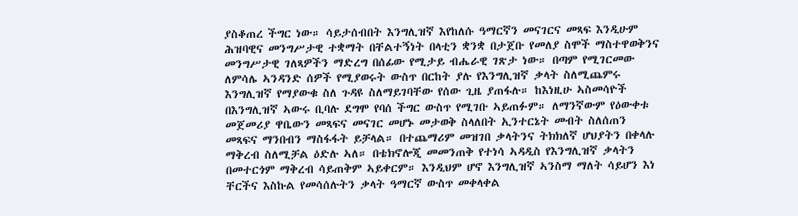ያስቆጠረ ችግር ነው። ሳይታሰብበት እንግሊዝኛ እየከለሱ ዓማርኛን መናገርና መጻፍ እንዲሁም ሕዝባዊና መንግሥታዊ ተቋማት በቸልተኝነት በላቲን ቋንቋ በታጀቡ የመለያ ስሞች ማስተዋወቅንና መንግሥታዊ ገለጻዎችን ማድረግ በሰፊው የሚታይ ብሔራዊ ገጽታ ነው። በጣም የሚገርመው ለምሳሌ ኣንዳንድ ሰዎች የሚያወሩት ውስጥ በርከት ያሉ የእንግሊዝኛ ቃላት ስለሚጨምሩ እንግሊዝኛ የማያውቁ ስለ ጉዳዩ ስለማይገባቸው የሰው ጊዜ ያጠፋሉ። ከእነዚሁ ኣስመሳዮች በእንግሊዝኛ ኣውሩ ቢባሉ ደግሞ የባሰ ችግር ውስጥ የሚገቡ ኣይጠፉም። ለማንኛውም የዕውቀቱ መጀመሪያ ዋቤውን መጻፍና መናገር መሆኑ መታወቅ ስላለበት ኢንተርኔት መብት ስለሰጠን መጻፍና ማንበብን ማስፋፋት ይቻላል። በተጨማሪም መዝገበ ቃላትንና ትክክለኛ ሆህያትን በቀላሉ ማቅረብ ስለሚቻል ዕድሉ ኣለ። በቴክኖሎጂ መመንጠቅ የተነሳ ኣዳዲስ የእንግሊዝኛ ቃላትን በመተርጎም ማቅረብ ሳይጠቅም ኣይቀርም። እንዲህም ሆኖ እንግሊዝኛ ኣንስማ ማለት ሳይሆን እነ ቸርችና እስኩል የመሳሰሉትን ቃላት ዓማርኛ ውስጥ መቀላቀል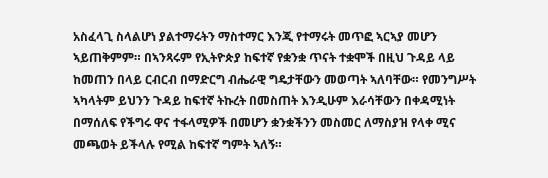አስፈላጊ ስላልሆነ ያልተማሩትን ማስተማር እንጂ የተማሩት መጥፎ ኣርኣያ መሆን ኣይጠቅምም። በኣንጻሩም የኢትዮጵያ ከፍተኛ የቋንቋ ጥናት ተቋሞች በዚህ ጉዳይ ላይ ከመጠን በላይ ርብርብ በማድርግ ብሔራዊ ግዴታቸውን መወጣት ኣለባቸው። የመንግሥት ኣካላትም ይህንን ጉዳይ ከፍተኛ ትኩረት በመስጠት እንዲሁም እራሳቸውን በቀዳሚነት በማሰለፍ የችግሩ ዋና ተፋላሚዎች በመሆን ቋንቋችንን መስመር ለማስያዝ የላቀ ሚና መጫወት ይችላሉ የሚል ከፍተኛ ግምት ኣለኝ።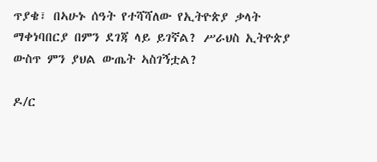ጥያቄ፣ በኣሁኑ ሰዓት የተሻሻለው የኢትዮጵያ ቃላት ማቀነባበርያ በምን ደገጃ ላይ ይገኛል? ሥራህስ ኢትዮጵያ ውስጥ ምን ያህል ውጤት ኣስገኝቷል?

ዶ/ር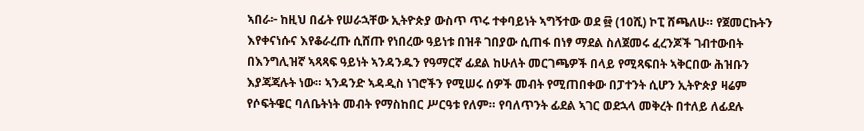ኣበራ፦ ከዚህ በፊት የሠራኋቸው ኢትዮጵያ ውስጥ ጥሩ ተቀባይነት ኣግኝተው ወደ ፼ (10ሺ) ኮፒ ሸጫለሁ። የጀመርኩትን እየቀናነሱና እየቆራረጡ ሲሸጡ የነበረው ዓይነቱ በዝቶ ገበያው ሲጠፋ በነፃ ማደል ስለጀመሩ ፈረንጆች ገብተውበት በእንግሊዝኛ ኣጻጻፍ ዓይነት ኣንዳንዱን የዓማርኛ ፊደል ከሁለት መርገጫዎች በላይ የሚጻፍበት ኣቅርበው ሕዝቡን እያጃጃሉት ነው። ኣንዳንድ ኣዳዲስ ነገሮችን የሚሠሩ ሰዎች መብት የሚጠበቀው በፓተንት ሲሆን ኢትዮጵያ ዛሬም የሶፍትዌር ባለቤትነት መብት የማስከበር ሥርዓቱ የለም። የባለጥንት ፊደል ኣገር ወደኋላ መቅረት በተለይ ለፊደሉ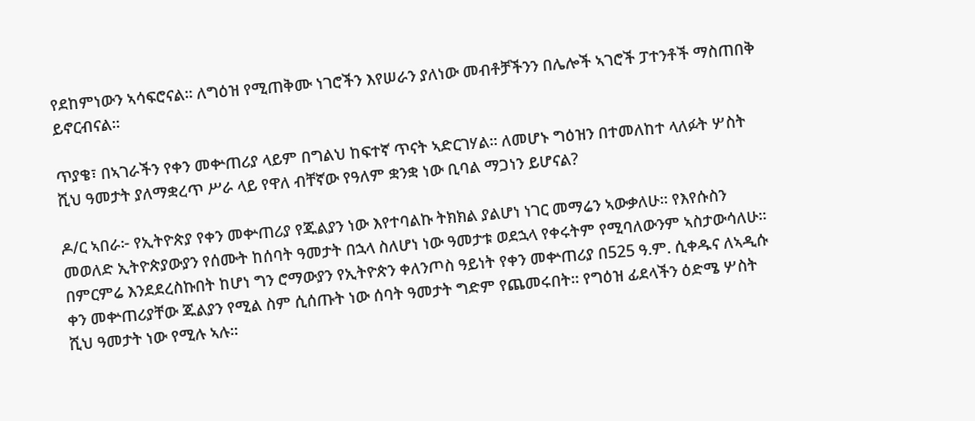የደከምነውን ኣሳፍሮናል። ለግዕዝ የሚጠቅሙ ነገሮችን እየሠራን ያለነው መብቶቻችንን በሌሎች ኣገሮች ፓተንቶች ማስጠበቅ ይኖርብናል።

ጥያቄ፣ በኣገራችን የቀን መቍጠሪያ ላይም በግልህ ከፍተኛ ጥናት ኣድርገሃል። ለመሆኑ ግዕዝን በተመለከተ ላለፉት ሦስት ሺህ ዓመታት ያለማቋረጥ ሥራ ላይ የዋለ ብቸኛው የዓለም ቋንቋ ነው ቢባል ማጋነን ይሆናል?

ዶ/ር ኣበራ፦ የኢትዮጵያ የቀን መቍጠሪያ የጁልያን ነው እየተባልኩ ትክክል ያልሆነ ነገር መማሬን ኣውቃለሁ። የእየሱስን መወለድ ኢትዮጵያውያን የሰሙት ከሰባት ዓመታት በኋላ ስለሆነ ነው ዓመታቱ ወደኋላ የቀሩትም የሚባለውንም ኣስታውሳለሁ። በምርምሬ እንደደረስኩበት ከሆነ ግን ሮማውያን የኢትዮጵን ቀለንጦስ ዓይነት የቀን መቍጠሪያ በ525 ዓ.ም. ሲቀዱና ለኣዲሱ ቀን መቍጠሪያቸው ጁልያን የሚል ስም ሲሰጡት ነው ሰባት ዓመታት ግድም የጨመሩበት። የግዕዝ ፊደላችን ዕድሜ ሦስት ሺህ ዓመታት ነው የሚሉ ኣሉ።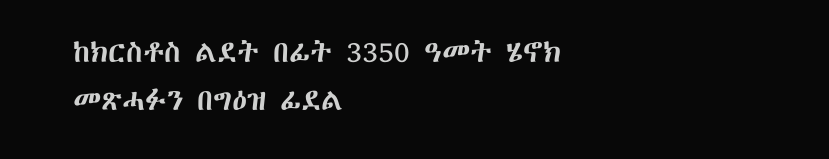ከክርስቶስ ልደት በፊት 3350 ዓመት ሄኖክ መጽሓፉን በግዕዝ ፊደል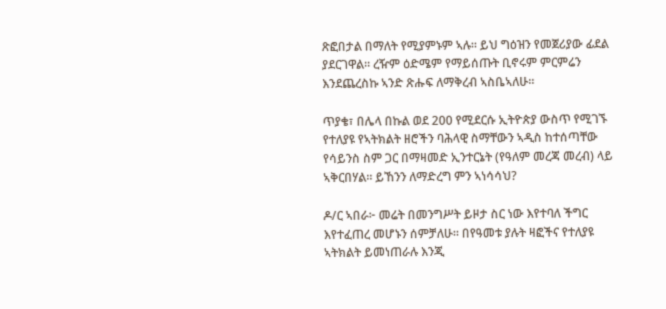ጽፎበታል በማለት የሚያምኑም ኣሉ። ይህ ግዕዝን የመጀሪያው ፊደል ያደርገዋል። ረዥም ዕድሜም የማይሰጡት ቢኖሩም ምርምሬን እንደጨረስኩ ኣንድ ጽሑፍ ለማቅረብ ኣስቤኣለሁ።

ጥያቄ፣ በሌላ በኩል ወደ 200 የሚደርሱ ኢትዮጵያ ውስጥ የሚገኙ የተለያዩ የኣትክልት ዘሮችን ባሕላዊ ስማቸውን ኣዲስ ከተሰጣቸው የሳይንስ ስም ጋር በማዛመድ ኢንተርኔት (የዓለም መረጃ መረብ) ላይ ኣቅርበሃል። ይኸንን ለማድረግ ምን ኣነሳሳህ?

ዶ/ር ኣበራ፦ መሬት በመንግሥት ይዞታ ስር ነው እየተባለ ችግር እየተፈጠረ መሆኑን ሰምቻለሁ። በየዓመቱ ያሉት ዛፎችና የተለያዩ ኣትክልት ይመነጠራሉ እንጂ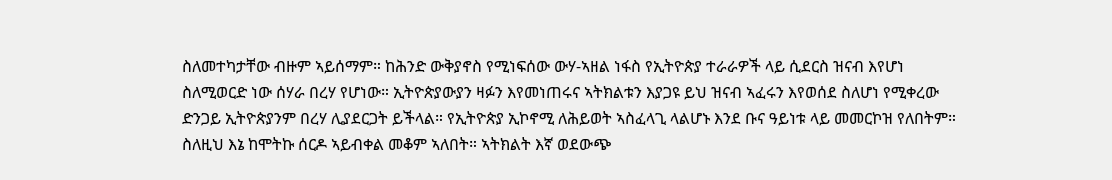ስለመተካታቸው ብዙም ኣይሰማም። ከሕንድ ውቅያኖስ የሚነፍሰው ውሃ-ኣዘል ነፋስ የኢትዮጵያ ተራራዎች ላይ ሲደርስ ዝናብ እየሆነ ስለሚወርድ ነው ሰሃራ በረሃ የሆነው። ኢትዮጵያውያን ዛፉን እየመነጠሩና ኣትክልቱን እያጋዩ ይህ ዝናብ ኣፈሩን እየወሰደ ስለሆነ የሚቀረው ድንጋይ ኢትዮጵያንም በረሃ ሊያደርጋት ይችላል። የኢትዮጵያ ኢኮኖሚ ለሕይወት ኣስፈላጊ ላልሆኑ እንደ ቡና ዓይነቱ ላይ መመርኮዝ የለበትም። ስለዚህ እኔ ከሞትኩ ሰርዶ ኣይብቀል መቆም ኣለበት። ኣትክልት እኛ ወደውጭ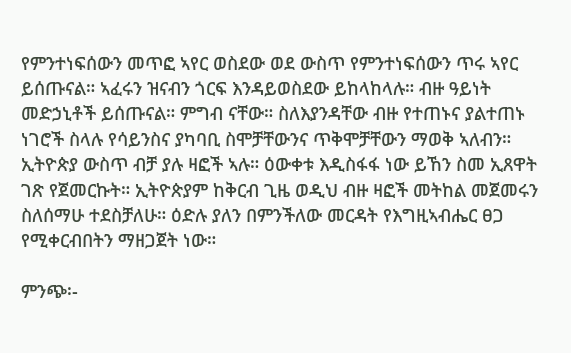የምንተነፍሰውን መጥፎ ኣየር ወስደው ወደ ውስጥ የምንተነፍሰውን ጥሩ ኣየር ይሰጡናል። ኣፈሩን ዝናብን ጎርፍ እንዳይወስደው ይከላከላሉ። ብዙ ዓይነት መድኃኒቶች ይሰጡናል። ምግብ ናቸው። ስለእያንዳቸው ብዙ የተጠኑና ያልተጠኑ ነገሮች ስላሉ የሳይንስና ያካባቢ ስሞቻቸውንና ጥቅሞቻቸውን ማወቅ ኣለብን። ኢትዮጵያ ውስጥ ብቻ ያሉ ዛፎች ኣሉ። ዕውቀቱ እዲስፋፋ ነው ይኸን ስመ ኢጸዋት ገጽ የጀመርኩት። ኢትዮጵያም ከቅርብ ጊዜ ወዲህ ብዙ ዛፎች መትከል መጀመሩን ስለሰማሁ ተደስቻለሁ። ዕድሉ ያለን በምንችለው መርዳት የእግዚኣብሔር ፀጋ የሚቀርብበትን ማዘጋጀት ነው።

ምንጭ፡-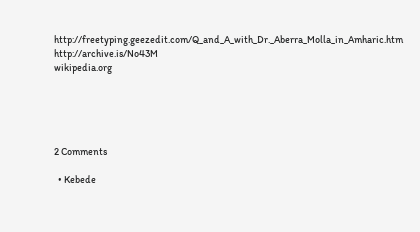http://freetyping.geezedit.com/Q_and_A_with_Dr._Aberra_Molla_in_Amharic.htm
http://archive.is/No43M
wikipedia.org





2 Comments

  • Kebede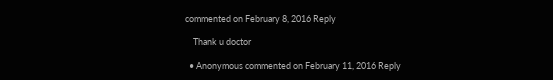commented on February 8, 2016 Reply

    Thank u doctor

  • Anonymous commented on February 11, 2016 Reply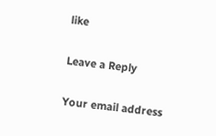like

Leave a Reply

Your email address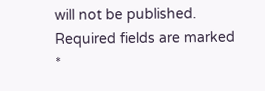will not be published. Required fields are marked *